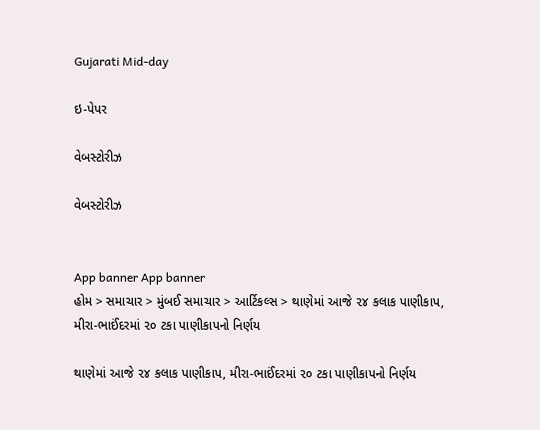Gujarati Mid-day

ઇ-પેપર

વેબસ્ટોરીઝ

વેબસ્ટોરીઝ


App banner App banner
હોમ > સમાચાર > મુંબઈ સમાચાર > આર્ટિકલ્સ > થાણેમાં આજે ૨૪ કલાક પાણીકાપ, મીરા-ભાઈંદરમાં ૨૦ ટકા પાણીકાપનો નિર્ણય

થાણેમાં આજે ૨૪ કલાક પાણીકાપ, મીરા-ભાઈંદરમાં ૨૦ ટકા પાણીકાપનો નિર્ણય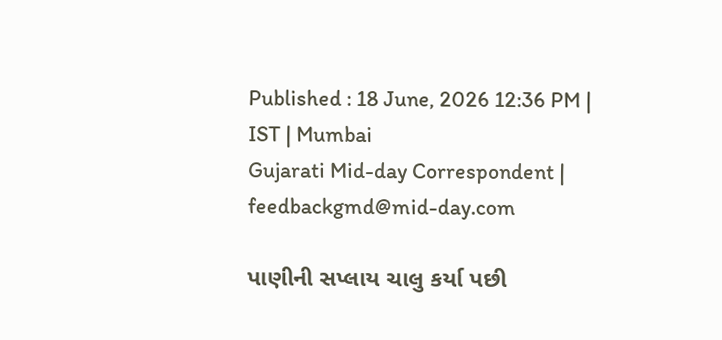Published : 18 June, 2026 12:36 PM | IST | Mumbai
Gujarati Mid-day Correspondent | feedbackgmd@mid-day.com

પાણીની સપ્લાય ચાલુ કર્યા પછી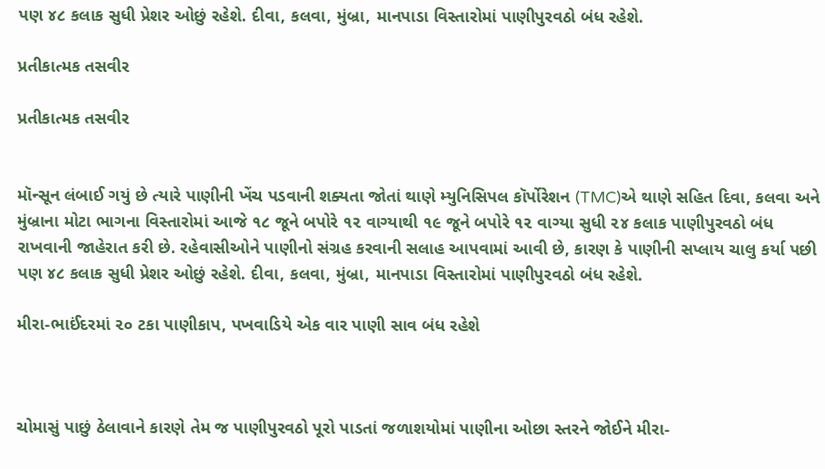પણ ૪૮ કલાક સુધી પ્રેશર ઓછું રહેશે. દીવા, કલવા, મુંબ્રા, માનપાડા વિસ્તારોમાં પાણીપુરવઠો બંધ રહેશે.

પ્રતીકાત્મક તસવીર

પ્રતીકાત્મક તસવીર


મૉન્સૂન લંબાઈ ગયું છે ત્યારે પાણીની ખેંચ પડવાની શક્યતા જોતાં થાણે મ્યુનિસિપલ કૉર્પોરેશન (TMC)એ થાણે સહિત દિવા, કલવા અને મુંબ્રાના મોટા ભાગના વિસ્તારોમાં આજે ૧૮ જૂને બપોરે ૧૨ વાગ્યાથી ૧૯ જૂને બપોરે ૧૨ વાગ્યા સુધી ૨૪ કલાક પાણીપુરવઠો બંધ રાખવાની જાહેરાત કરી છે. રહેવાસીઓને પાણીનો સંગ્રહ કરવાની સલાહ આપવામાં આવી છે, કારણ કે પાણીની સપ્લાય ચાલુ કર્યા પછી પણ ૪૮ કલાક સુધી પ્રેશર ઓછું રહેશે. દીવા, કલવા, મુંબ્રા, માનપાડા વિસ્તારોમાં પાણીપુરવઠો બંધ રહેશે.

મીરા-ભાઈંદરમાં ૨૦ ટકા પાણીકાપ, પખવાડિયે એક વાર પાણી સાવ બંધ રહેશે



ચોમાસું પાછું ઠેલાવાને કારણે તેમ જ પાણીપુરવઠો પૂરો પાડતાં જળાશયોમાં પાણીના ઓછા સ્તરને જોઈને મીરા-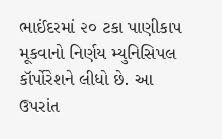ભાઈંદરમાં ૨૦ ટકા પાણીકાપ મૂકવાનો નિર્ણય મ્યુનિસિપલ કૉર્પોરેશને લીધો છે. આ ઉપરાંત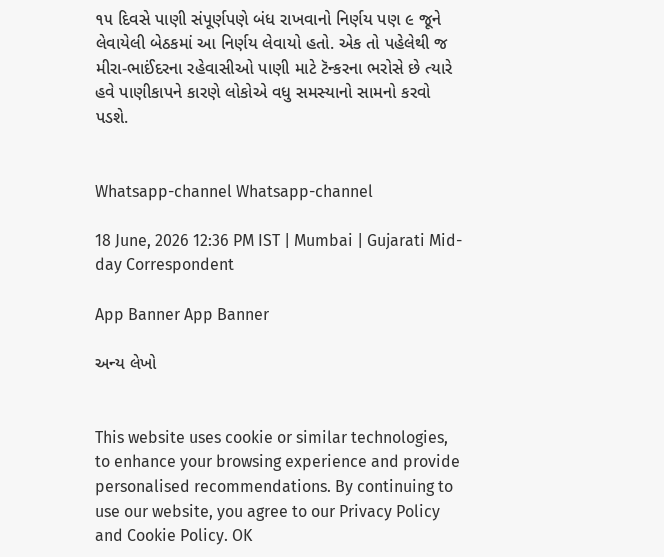૧૫ દિવસે પાણી સંપૂર્ણપણે બંધ રાખવાનો નિર્ણય પણ ૯ જૂને લેવાયેલી બેઠકમાં આ નિર્ણય લેવાયો હતો. એક તો પહેલેથી જ મીરા-ભાઈંદરના રહેવાસીઓ પાણી માટે ટૅન્કરના ભરોસે છે ત્યારે હવે પાણીકાપને કારણે લોકોએ વધુ સમસ્યાનો સામનો કરવો પડશે.


Whatsapp-channel Whatsapp-channel

18 June, 2026 12:36 PM IST | Mumbai | Gujarati Mid-day Correspondent

App Banner App Banner

અન્ય લેખો


This website uses cookie or similar technologies, to enhance your browsing experience and provide personalised recommendations. By continuing to use our website, you agree to our Privacy Policy and Cookie Policy. OK